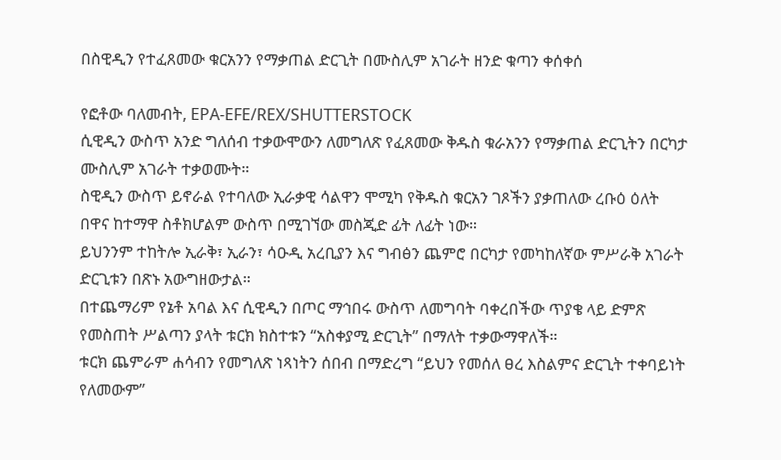በስዊዲን የተፈጸመው ቁርአንን የማቃጠል ድርጊት በሙስሊም አገራት ዘንድ ቁጣን ቀሰቀሰ

የፎቶው ባለመብት, EPA-EFE/REX/SHUTTERSTOCK
ሲዊዲን ውስጥ አንድ ግለሰብ ተቃውሞውን ለመግለጽ የፈጸመው ቅዱስ ቁራአንን የማቃጠል ድርጊትን በርካታ ሙስሊም አገራት ተቃወሙት።
ስዊዲን ውስጥ ይኖራል የተባለው ኢራቃዊ ሳልዋን ሞሚካ የቅዱስ ቁርአን ገጾችን ያቃጠለው ረቡዕ ዕለት በዋና ከተማዋ ስቶክሆልም ውስጥ በሚገኘው መስጂድ ፊት ለፊት ነው።
ይህንንም ተከትሎ ኢራቅ፣ ኢራን፣ ሳዑዲ አረቢያን እና ግብፅን ጨምሮ በርካታ የመካከለኛው ምሥራቅ አገራት ድርጊቱን በጽኑ አውግዘውታል።
በተጨማሪም የኔቶ አባል እና ሲዊዲን በጦር ማኅበሩ ውስጥ ለመግባት ባቀረበችው ጥያቄ ላይ ድምጽ የመስጠት ሥልጣን ያላት ቱርክ ክስተቱን “አስቀያሚ ድርጊት” በማለት ተቃውማዋለች።
ቱርክ ጨምራም ሐሳብን የመግለጽ ነጻነትን ሰበብ በማድረግ “ይህን የመሰለ ፀረ እስልምና ድርጊት ተቀባይነት የለመውም”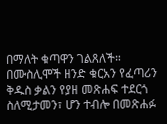በማለት ቁጣዋን ገልጸለች።
በሙስሊሞች ዘንድ ቁርአን የፈጣሪን ቅዱስ ቃልን የያዘ መጽሐፍ ተደርጎ ስለሚታመን፣ ሆን ተብሎ በመጽሐፉ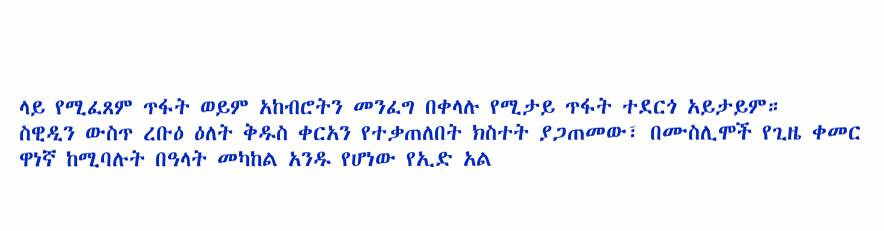ላይ የሚፈጸም ጥፋት ወይም አከብሮትን መንፈግ በቀላሉ የሚታይ ጥፋት ተደርጎ አይታይም።
ስዊዲን ውስጥ ረቡዕ ዕለት ቅዱስ ቀርአን የተቃጠለበት ክስተት ያጋጠመው፣ በሙስሊሞች የጊዜ ቀመር ዋነኛ ከሚባሉት በዓላት መካከል አንዱ የሆነው የኢድ አል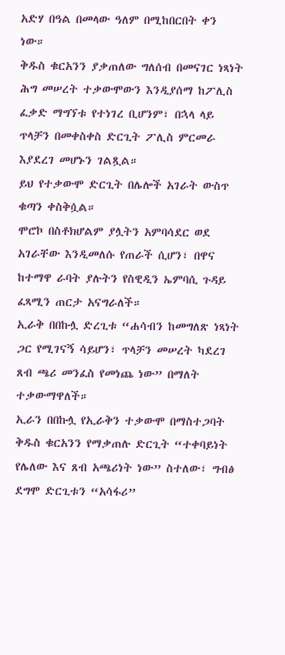አድሃ በዓል በመላው ዓለም በሚከበርበት ቀን ነው።
ቅዱስ ቁርአንን ያቃጠለው ግለሰብ በመናገር ነጻነት ሕግ መሠረት ተቃውሞውን እንዲያሰማ ከፖሊስ ፈቃድ ማግኘቱ የተነገረ ቢሆንም፣ በኋላ ላይ ጥላቻን በመቀስቀስ ድርጊት ፖሊስ ምርመራ እያደረገ መሆኑን ገልጿል።
ይህ የተቃውሞ ድርጊት በሌሎች አገራት ውስጥ ቁጣን ቀስቅሷል።
ሞሮኮ በስቶክሆልም ያሏትን አምባሳደር ወደ አገራቸው እንዲመለሱ የጠራች ሲሆን፣ በዋና ከተማዋ ራባት ያሉትን የስዊዲን ኤምባሲ ጉዳይ ፈጻሚን ጠርታ አናግራለች።
ኢራቅ በበኩሏ ድረጊቱ “ሐሳብን ከመግለጽ ነጻነት ጋር የሚገናኝ ሳይሆን፣ ጥላቻን መሠረት ካደረገ ጸብ ጫሪ መንፈስ የመነጨ ነው” በማለት ተቃውማዋለች።
ኢራን በበኩሏ የኢራቅን ተቃውሞ በማስተጋባት ቅዱስ ቁርአንን የማቃጠሉ ድርጊት “ተቀባይነት የሌለው እና ጸብ አጫሪነት ነው” ስተለው፣ ግብፅ ደግሞ ድርጊቱን “አሳፋሪ”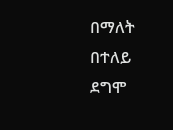በማለት በተለይ ደግሞ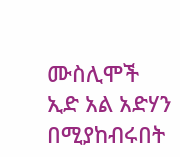ሙስሊሞች ኢድ አል አድሃን በሚያከብሩበት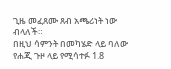ጊዜ መፈጸሙ ጸብ አጫሪነት ነው ብላለች።
በዚህ ሳምንት በመካሄድ ላይ ባለው የሐጂ ጉዞ ላይ የሚሳተፉ 1.8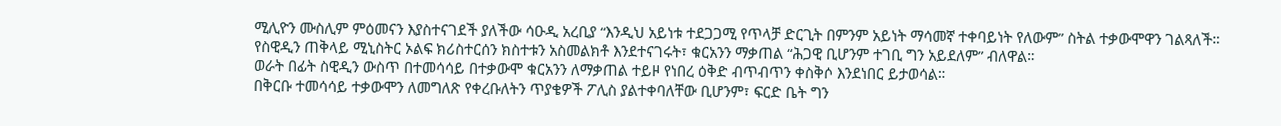ሚሊዮን ሙስሊም ምዕመናን እያስተናገደች ያለችው ሳዑዲ አረቢያ “እንዲህ አይነቱ ተደጋጋሚ የጥላቻ ድርጊት በምንም አይነት ማሳመኛ ተቀባይነት የለውም” ስትል ተቃውሞዋን ገልጻለች።
የስዊዲን ጠቅላይ ሚኒስትር ኦልፍ ክሪስተርሰን ክስተቱን አስመልክቶ እንደተናገሩት፣ ቁርአንን ማቃጠል “ሕጋዊ ቢሆንም ተገቢ ግን አይደለም” ብለዋል።
ወራት በፊት ስዊዲን ውስጥ በተመሳሳይ በተቃውሞ ቁርአንን ለማቃጠል ተይዞ የነበረ ዕቅድ ብጥብጥን ቀስቅሶ እንደነበር ይታወሳል።
በቅርቡ ተመሳሳይ ተቃውሞን ለመግለጽ የቀረቡለትን ጥያቄዎች ፖሊስ ያልተቀባለቸው ቢሆንም፣ ፍርድ ቤት ግን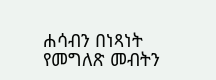ሐሳብን በነጻነት የመግለጽ መብትን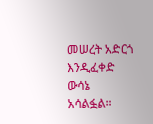መሠረት አድርጎ እንዲፈቀድ ውሳኔ አሳልፏል።